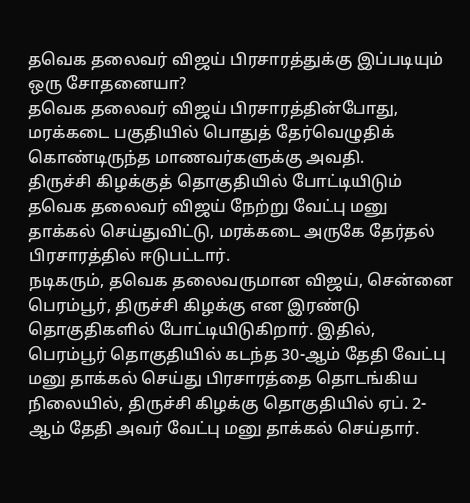தவெக தலைவர் விஜய் பிரசாரத்துக்கு இப்படியும் ஒரு சோதனையா?
தவெக தலைவர் விஜய் பிரசாரத்தின்போது, மரக்கடை பகுதியில் பொதுத் தேர்வெழுதிக் கொண்டிருந்த மாணவர்களுக்கு அவதி.
திருச்சி கிழக்குத் தொகுதியில் போட்டியிடும் தவெக தலைவர் விஜய் நேற்று வேட்பு மனு தாக்கல் செய்துவிட்டு, மரக்கடை அருகே தேர்தல் பிரசாரத்தில் ஈடுபட்டார்.
நடிகரும், தவெக தலைவருமான விஜய், சென்னை பெரம்பூர், திருச்சி கிழக்கு என இரண்டு தொகுதிகளில் போட்டியிடுகிறார். இதில், பெரம்பூர் தொகுதியில் கடந்த 30-ஆம் தேதி வேட்பு மனு தாக்கல் செய்து பிரசாரத்தை தொடங்கிய நிலையில், திருச்சி கிழக்கு தொகுதியில் ஏப். 2-ஆம் தேதி அவர் வேட்பு மனு தாக்கல் செய்தார்.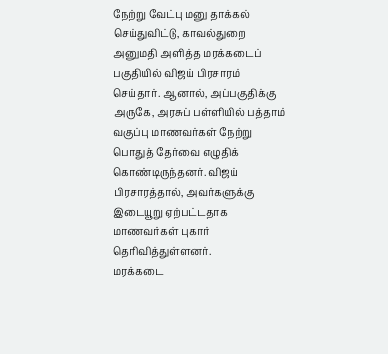நேற்று வேட்பு மனு தாக்கல் செய்துவிட்டு, காவல்துறை அனுமதி அளித்த மரக்கடைப் பகுதியில் விஜய் பிரசாரம் செய்தார். ஆனால், அப்பகுதிக்கு அருகே, அரசுப் பள்ளியில் பத்தாம் வகுப்பு மாணவர்கள் நேற்று பொதுத் தேர்வை எழுதிக் கொண்டிருந்தனர். விஜய் பிரசாரத்தால், அவர்களுக்கு இடையூறு ஏற்பட்டதாக மாணவர்கள் புகார் தெரிவித்துள்ளனர்.
மரக்கடை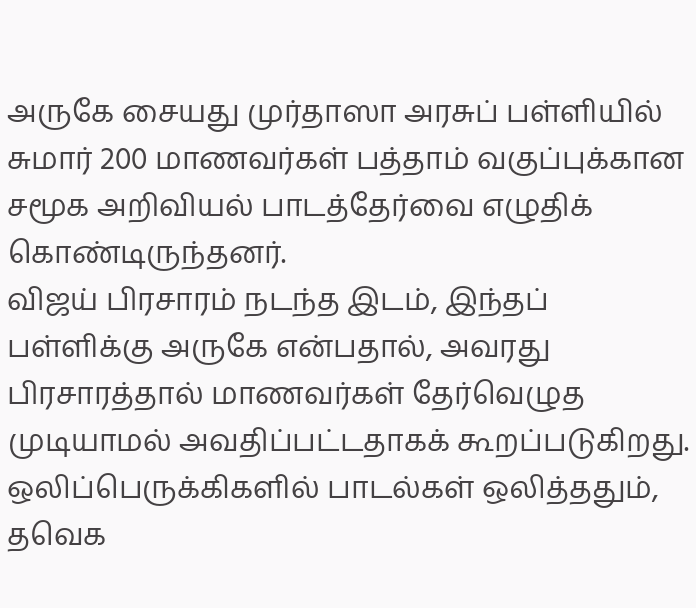அருகே சையது முர்தாஸா அரசுப் பள்ளியில் சுமார் 200 மாணவர்கள் பத்தாம் வகுப்புக்கான சமூக அறிவியல் பாடத்தேர்வை எழுதிக் கொண்டிருந்தனர்.
விஜய் பிரசாரம் நடந்த இடம், இந்தப் பள்ளிக்கு அருகே என்பதால், அவரது பிரசாரத்தால் மாணவர்கள் தேர்வெழுத முடியாமல் அவதிப்பட்டதாகக் கூறப்படுகிறது.
ஒலிப்பெருக்கிகளில் பாடல்கள் ஒலித்ததும், தவெக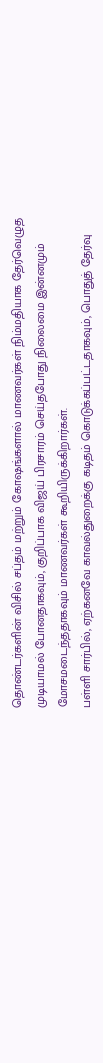தொண்டர்களின் விசில் சப்தம் மற்றும் கோஷங்களால் மாணவர்கள் நிம்மதியாக தேர்வெழுத முடியாமல் போனதாகவும், குறிப்பாக விஜய் பிரசாரம் செய்தபோது நிலைமை இன்னமும் மோசமடைந்ததாகவும் மாணவர்கள் கூறியிருக்கிறார்கள்.
பள்ளி சார்பில், ஏற்கனவே காவல்துறைக்கு கடிதம் கொடுக்கப்பட்டதாகவும், பொதுத் தேர்வு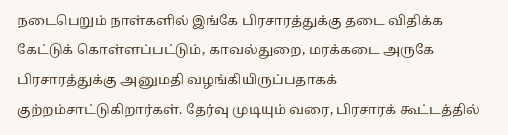நடைபெறும் நாள்களில் இங்கே பிரசாரத்துக்கு தடை விதிக்க கேட்டுக் கொள்ளப்பட்டும், காவல்துறை, மரக்கடை அருகே பிரசாரத்துக்கு அனுமதி வழங்கியிருப்பதாகக் குற்றம்சாட்டுகிறார்கள். தேர்வு முடியும் வரை, பிரசாரக் கூட்டத்தில்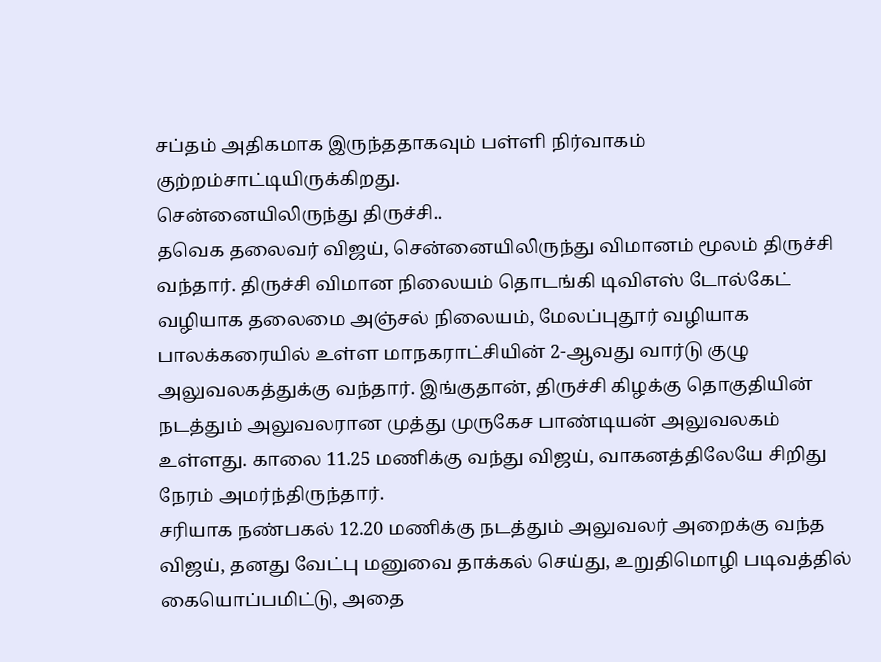சப்தம் அதிகமாக இருந்ததாகவும் பள்ளி நிர்வாகம் குற்றம்சாட்டியிருக்கிறது.
சென்னையிலிருந்து திருச்சி..
தவெக தலைவர் விஜய், சென்னையிலிருந்து விமானம் மூலம் திருச்சி வந்தார். திருச்சி விமான நிலையம் தொடங்கி டிவிஎஸ் டோல்கேட் வழியாக தலைமை அஞ்சல் நிலையம், மேலப்புதூர் வழியாக பாலக்கரையில் உள்ள மாநகராட்சியின் 2-ஆவது வார்டு குழு அலுவலகத்துக்கு வந்தார். இங்குதான், திருச்சி கிழக்கு தொகுதியின் நடத்தும் அலுவலரான முத்து முருகேச பாண்டியன் அலுவலகம் உள்ளது. காலை 11.25 மணிக்கு வந்து விஜய், வாகனத்திலேயே சிறிது நேரம் அமர்ந்திருந்தார்.
சரியாக நண்பகல் 12.20 மணிக்கு நடத்தும் அலுவலர் அறைக்கு வந்த விஜய், தனது வேட்பு மனுவை தாக்கல் செய்து, உறுதிமொழி படிவத்தில் கையொப்பமிட்டு, அதை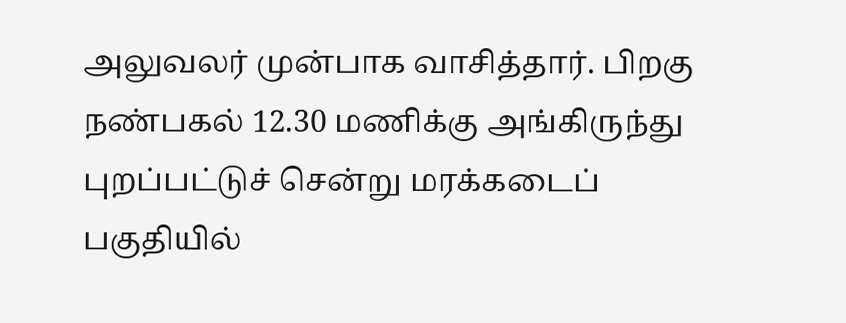அலுவலர் முன்பாக வாசித்தார். பிறகு நண்பகல் 12.30 மணிக்கு அங்கிருந்து புறப்பட்டுச் சென்று மரக்கடைப் பகுதியில்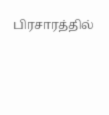பிரசாரத்தில்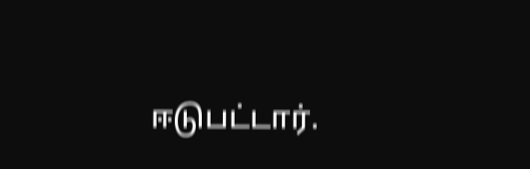ஈடுபட்டார்.